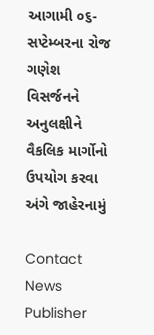આગામી ૦૬-સપ્ટેમ્બરના રોજ ગણેશ વિસર્જનને અનુલક્ષીને વૈકલિક માર્ગોનો ઉપયોગ કરવા અંગે જાહેરનામું

Contact News Publisher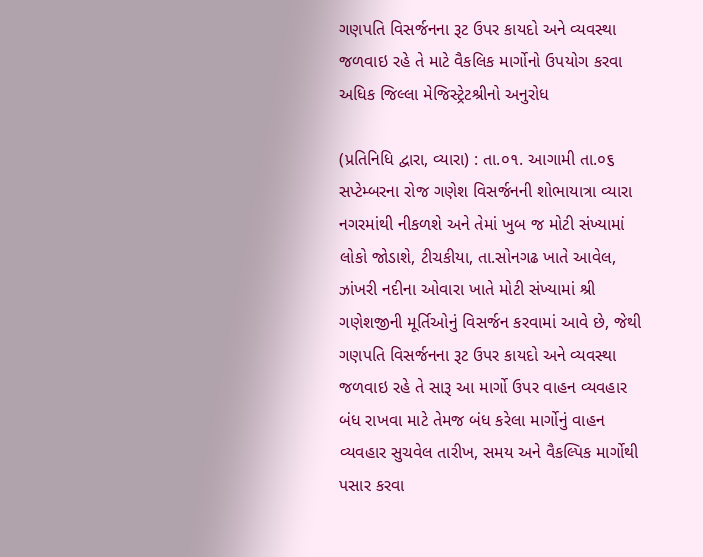ગણપતિ વિસર્જનના રૂટ ઉપર કાયદો અને વ્યવસ્થા જળવાઇ રહે તે માટે વૈકલિક માર્ગોનો ઉપયોગ કરવા અધિક જિલ્લા મેજિસ્ટ્રેટશ્રીનો અનુરોધ

(પ્રતિનિધિ દ્વારા, વ્યારા) : તા.૦૧. આગામી તા.૦૬ સપ્ટેમ્બરના રોજ ગણેશ વિસર્જનની શોભાયાત્રા વ્યારા નગરમાંથી નીકળશે અને તેમાં ખુબ જ મોટી સંખ્યામાં લોકો જોડાશે, ટીચકીયા, તા.સોનગઢ ખાતે આવેલ, ઝાંખરી નદીના ઓવારા ખાતે મોટી સંખ્યામાં શ્રી ગણેશજીની મૂર્તિઓનું વિસર્જન કરવામાં આવે છે, જેથી ગણપતિ વિસર્જનના રૂટ ઉપર કાયદો અને વ્યવસ્થા જળવાઇ રહે તે સારૂ આ માર્ગો ઉપર વાહન વ્યવહાર બંધ રાખવા માટે તેમજ બંધ કરેલા માર્ગોનું વાહન વ્યવહાર સુચવેલ તારીખ, સમય અને વૈકલ્પિક માર્ગોથી પસાર કરવા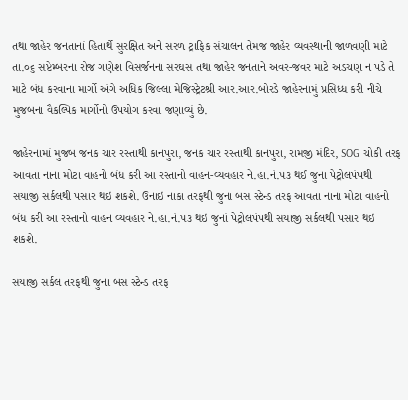તથા જાહેર જનતાનાં હિતાર્થે સુરક્ષિત અને સરળ ટ્રાફિક સંચાલન તેમજ જાહેર વ્યવસ્થાની જાળવણી માટે તા.૦૬ સપ્ટેમ્બરના રોજ ગણેશ વિસર્જનના સરઘસ તથા જાહેર જનતાને અવર-જવર માટે અડચણ ન પડે તે માટે બંધ કરવાના માર્ગો અંગે અધિક જિલ્લા મેજિસ્ટ્રેટશ્રી આર.આર.બોરડે જાહેરનામું પ્રસિધ્ધ કરી નીચે મુજબના વૈકલ્પિક માર્ગોનો ઉપયોગ કરવા જણાવ્યું છે.

જાહેરનામાં મુજબ જનક ચાર રસ્તાથી કાનપુરા, જનક ચાર રસ્તાથી કાનપુરા, રામજી મંદિર, SOG ચોકી તરફ આવતા નાના મોટા વાહનો બંધ કરી આ રસ્તાનો વાહન-વ્યવહાર ને.હા.નં.૫૩ થઈ જુના પેટ્રોલપંપથી સયાજી સર્કલથી પસાર થઇ શકશે. ઉનાઇ નાકા તરફથી જુના બસ સ્ટેન્ડ તરફ આવતા નાના મોટા વાહનો બંધ કરી આ રસ્તાનો વાહન વ્યવહાર ને.હા.નં.૫૩ થઇ જુનાં પેટ્રોલપંપથી સયાજી સર્કલથી પસાર થઇ શકશે.

સયાજી સર્કલ તરફથી જુના બસ સ્ટેન્ડ તરફ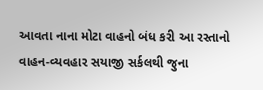આવતા નાના મોટા વાહનો બંધ કરી આ રસ્તાનો વાહન-વ્યવહાર સયાજી સર્કલથી જુના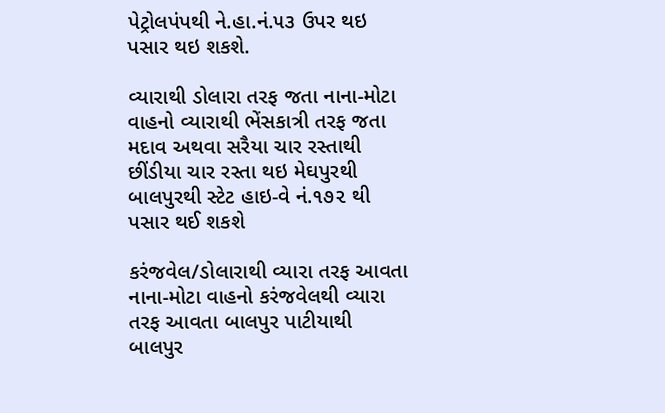પેટ્રોલપંપથી ને.હા.નં.૫૩ ઉપર થઇ પસાર થઇ શકશે.

વ્યારાથી ડોલારા તરફ જતા નાના-મોટા વાહનો વ્યારાથી ભેંસકાત્રી તરફ જતા મદાવ અથવા સરૈયા ચાર રસ્તાથી છીંડીયા ચાર રસ્તા થઇ મેઘપુરથી બાલપુરથી સ્ટેટ હાઇ-વે નં.૧૭૨ થી પસાર થઈ શકશે

કરંજવેલ/ડોલારાથી વ્યારા તરફ આવતા નાના-મોટા વાહનો કરંજવેલથી વ્યારા તરફ આવતા બાલપુર પાટીયાથી બાલપુર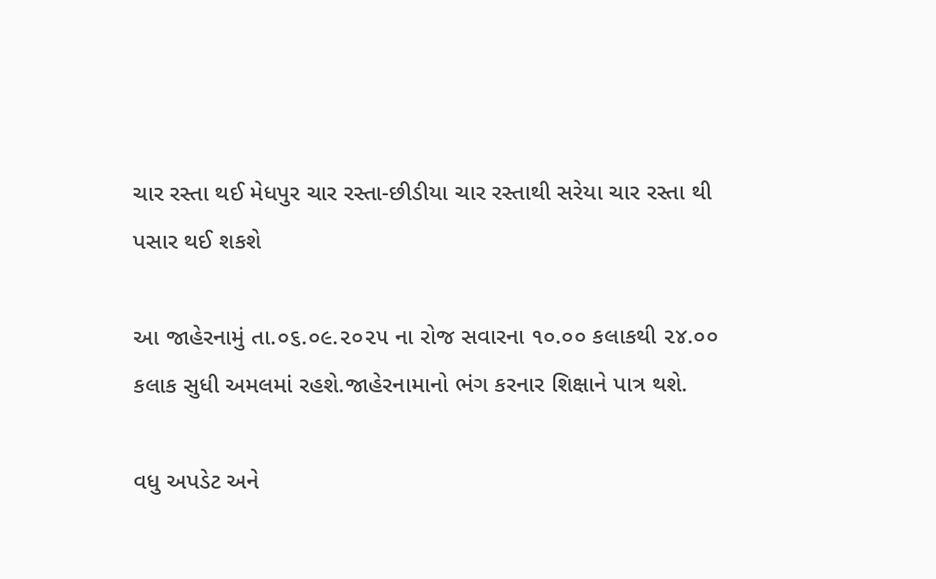ચાર રસ્તા થઈ મેધપુર ચાર રસ્તા-છીડીયા ચાર રસ્તાથી સરેયા ચાર રસ્તા થી પસાર થઈ શકશે

આ જાહેરનામું તા.૦૬.૦૯.૨૦૨૫ ના રોજ સવારના ૧૦.૦૦ કલાકથી ૨૪.૦૦ કલાક સુધી અમલમાં રહશે.જાહેરનામાનો ભંગ કરનાર શિક્ષાને પાત્ર થશે.

વધુ અપડેટ અને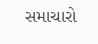સમાચારો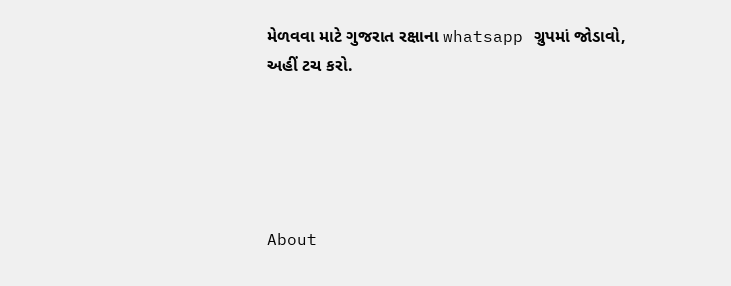મેળવવા માટે ગુજરાત રક્ષાના whatsapp ગ્રુપમાં જોડાવો, અહીં ટચ કરો.





About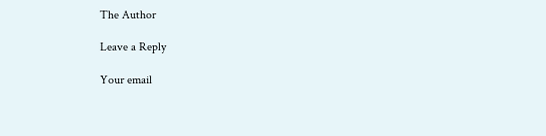The Author

Leave a Reply

Your email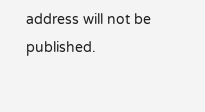address will not be published.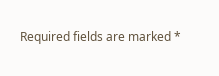Required fields are marked *